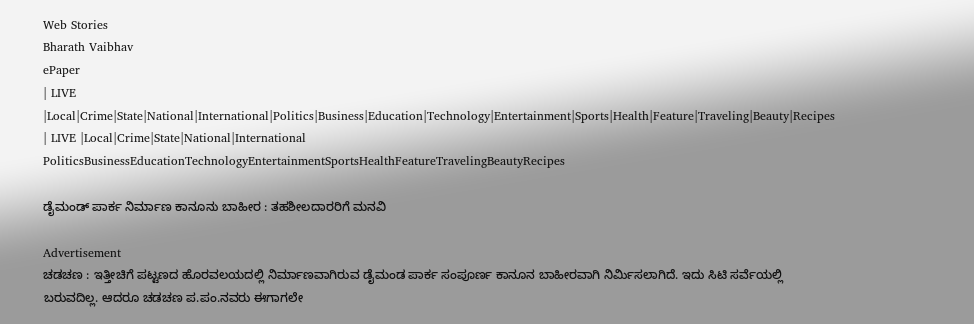Web Stories
Bharath Vaibhav
ePaper
| LIVE |Local|Crime|State|National|International|Politics|Business|Education|Technology|Entertainment|Sports|Health|Feature|Traveling|Beauty|Recipes
| LIVE |Local|Crime|State|National|International
PoliticsBusinessEducationTechnologyEntertainmentSportsHealthFeatureTravelingBeautyRecipes

ಡೈಮಂಡ್ ಪಾರ್ಕ ನಿರ್ಮಾಣ ಕಾನೂನು ಬಾಹೀರ : ತಹಶೀಲದಾರರಿಗೆ ಮನವಿ

Advertisement
ಚಡಚಣ : ಇತ್ತೀಚಿಗೆ ಪಟ್ಟಣದ ಹೊರವಲಯದಲ್ಲಿ ನಿರ್ಮಾಣವಾಗಿರುವ ಡೈಮಂಡ ಪಾರ್ಕ ಸಂಪೂರ್ಣ ಕಾನೂನ ಬಾಹೀರವಾಗಿ ನಿರ್ಮಿಸಲಾಗಿದೆ. ಇದು ಸಿಟಿ ಸರ್ವೆಯಲ್ಲಿ ಬರುವದಿಲ್ಲ. ಆದರೂ ಚಡಚಣ ಪ.ಪಂ.ನವರು ಈಗಾಗಲೇ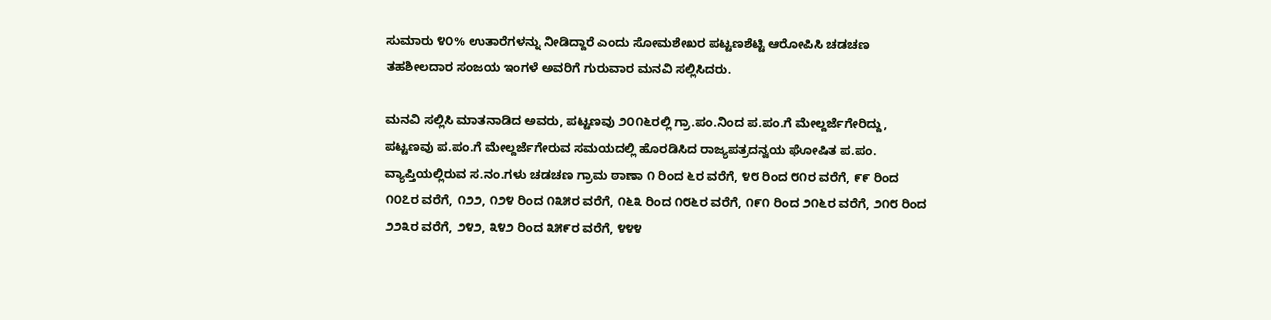ಸುಮಾರು ೪೦% ಉತಾರೆಗಳನ್ನು ನೀಡಿದ್ದಾರೆ ಎಂದು ಸೋಮಶೇಖರ ಪಟ್ಟಣಶೆಟ್ಟಿ ಆರೋಪಿಸಿ ಚಡಚಣ ತಹಶೀಲದಾರ ಸಂಜಯ ಇಂಗಳೆ ಅವರಿಗೆ ಗುರುವಾರ ಮನವಿ ಸಲ್ಲಿಸಿದರು.

ಮನವಿ ಸಲ್ಲಿಸಿ ಮಾತನಾಡಿದ ಅವರು, ಪಟ್ಟಣವು ೨೦೧೬ರಲ್ಲಿ ಗ್ರಾ.ಪಂ.ನಿಂದ ಪ.ಪಂ.ಗೆ ಮೇಲ್ದರ್ಜೆಗೇರಿದ್ದು, ಪಟ್ಟಣವು ಪ.ಪಂ.ಗೆ ಮೇಲ್ದರ್ಜೆಗೇರುವ ಸಮಯದಲ್ಲಿ ಹೊರಡಿಸಿದ ರಾಜ್ಯಪತ್ರದನ್ವಯ ಘೋಷಿತ ಪ.ಪಂ. ವ್ಯಾಪ್ತಿಯಲ್ಲಿರುವ ಸ.ನಂ.ಗಳು ಚಡಚಣ ಗ್ರಾಮ ಠಾಣಾ ೧ ರಿಂದ ೬ರ ವರೆಗೆ, ೪೮ ರಿಂದ ೮೧ರ ವರೆಗೆ, ೯೯ ರಿಂದ ೧೦೭ರ ವರೆಗೆ, ೧೨೨, ೧೨೪ ರಿಂದ ೧೩೫ರ ವರೆಗೆ, ೧೬೩ ರಿಂದ ೧೮೬ರ ವರೆಗೆ, ೧೯೧ ರಿಂದ ೨೧೬ರ ವರೆಗೆ, ೨೧೮ ರಿಂದ ೨೨೩ರ ವರೆಗೆ, ೨೪೨, ೩೪೨ ರಿಂದ ೩೫೯ರ ವರೆಗೆ, ೪೪೪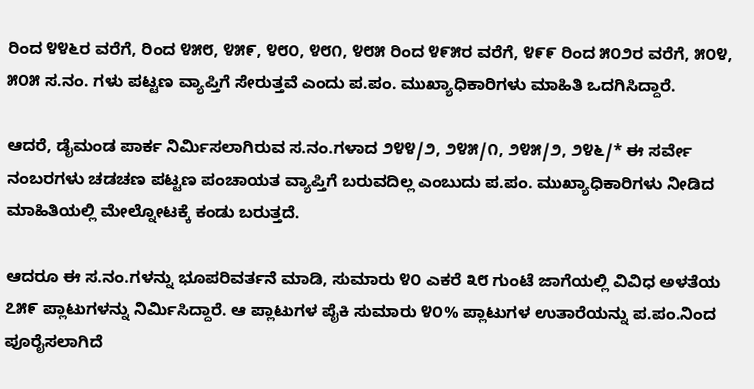ರಿಂದ ೪೪೬ರ ವರೆಗೆ, ರಿಂದ ೪೫೮, ೪೫೯, ೪೮೦, ೪೮೧, ೪೮೫ ರಿಂದ ೪೯೫ರ ವರೆಗೆ, ೪೯೯ ರಿಂದ ೫೦೨ರ ವರೆಗೆ, ೫೦೪, ೫೦೫ ಸ.ನಂ. ಗಳು ಪಟ್ಟಣ ವ್ಯಾಪ್ತಿಗೆ ಸೇರುತ್ತವೆ ಎಂದು ಪ.ಪಂ. ಮುಖ್ಯಾಧಿಕಾರಿಗಳು ಮಾಹಿತಿ ಒದಗಿಸಿದ್ದಾರೆ.

ಆದರೆ, ಡೈಮಂಡ ಪಾರ್ಕ ನಿರ್ಮಿಸಲಾಗಿರುವ ಸ.ನಂ.ಗಳಾದ ೨೪೪/೨, ೨೪೫/೧, ೨೪೫/೨, ೨೪೬/* ಈ ಸರ್ವೇ ನಂಬರಗಳು ಚಡಚಣ ಪಟ್ಟಣ ಪಂಚಾಯತ ವ್ಯಾಪ್ತಿಗೆ ಬರುವದಿಲ್ಲ ಎಂಬುದು ಪ.ಪಂ. ಮುಖ್ಯಾಧಿಕಾರಿಗಳು ನೀಡಿದ ಮಾಹಿತಿಯಲ್ಲಿ ಮೇಲ್ನೋಟಕ್ಕೆ ಕಂಡು ಬರುತ್ತದೆ.

ಆದರೂ ಈ ಸ.ನಂ.ಗಳನ್ನು ಭೂಪರಿವರ್ತನೆ ಮಾಡಿ, ಸುಮಾರು ೪೦ ಎಕರೆ ೩೮ ಗುಂಟೆ ಜಾಗೆಯಲ್ಲಿ ವಿವಿಧ ಅಳತೆಯ ೭೫೯ ಪ್ಲಾಟುಗಳನ್ನು ನಿರ್ಮಿಸಿದ್ದಾರೆ. ಆ ಪ್ಲಾಟುಗಳ ಪೈಕಿ ಸುಮಾರು ೪೦% ಪ್ಲಾಟುಗಳ ಉತಾರೆಯನ್ನು ಪ.ಪಂ.ನಿಂದ ಪೂರೈಸಲಾಗಿದೆ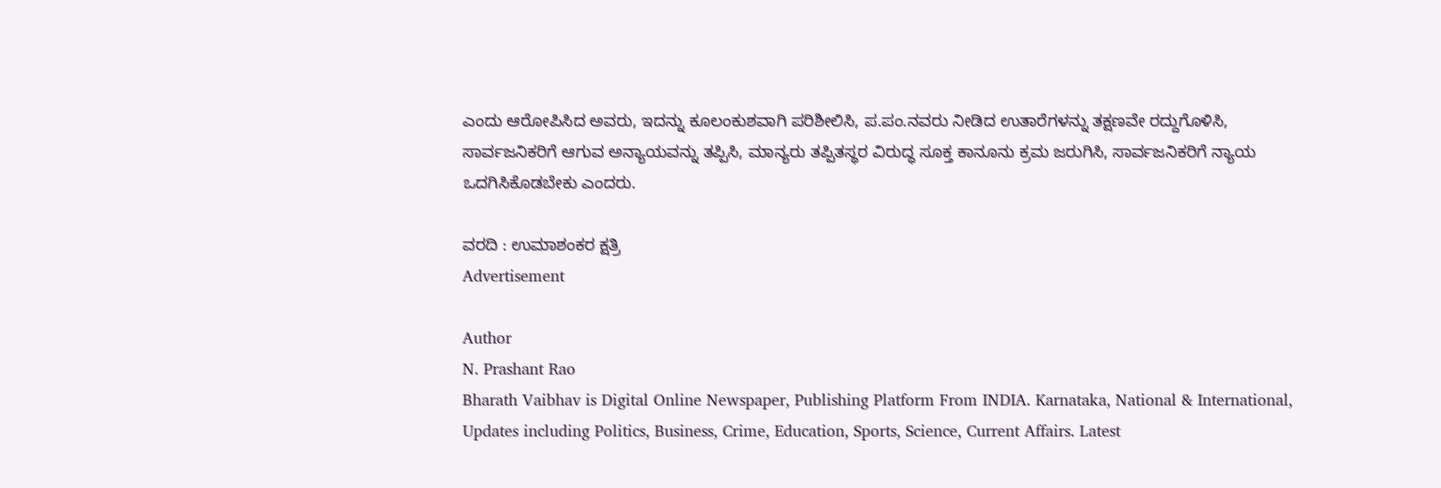ಎಂದು ಆರೋಪಿಸಿದ ಅವರು, ಇದನ್ನು ಕೂಲಂಕುಶವಾಗಿ ಪರಿಶೀಲಿಸಿ, ಪ.ಪಂ.ನವರು ನೀಡಿದ ಉತಾರೆಗಳನ್ನು ತಕ್ಷಣವೇ ರದ್ದುಗೊಳಿಸಿ, ಸಾರ್ವಜನಿಕರಿಗೆ ಆಗುವ ಅನ್ಯಾಯವನ್ನು ತಪ್ಪಿಸಿ, ಮಾನ್ಯರು ತಪ್ಪಿತಸ್ಥರ ವಿರುದ್ಧ ಸೂಕ್ತ ಕಾನೂನು ಕ್ರಮ ಜರುಗಿಸಿ, ಸಾರ್ವಜನಿಕರಿಗೆ ನ್ಯಾಯ ಒದಗಿಸಿಕೊಡಬೇಕು ಎಂದರು.

ವರದಿ : ಉಮಾಶಂಕರ ಕ್ಷತ್ರಿ
Advertisement

Author
N. Prashant Rao
Bharath Vaibhav is Digital Online Newspaper, Publishing Platform From INDIA. Karnataka, National & International, Updates including Politics, Business, Crime, Education, Sports, Science, Current Affairs. Latest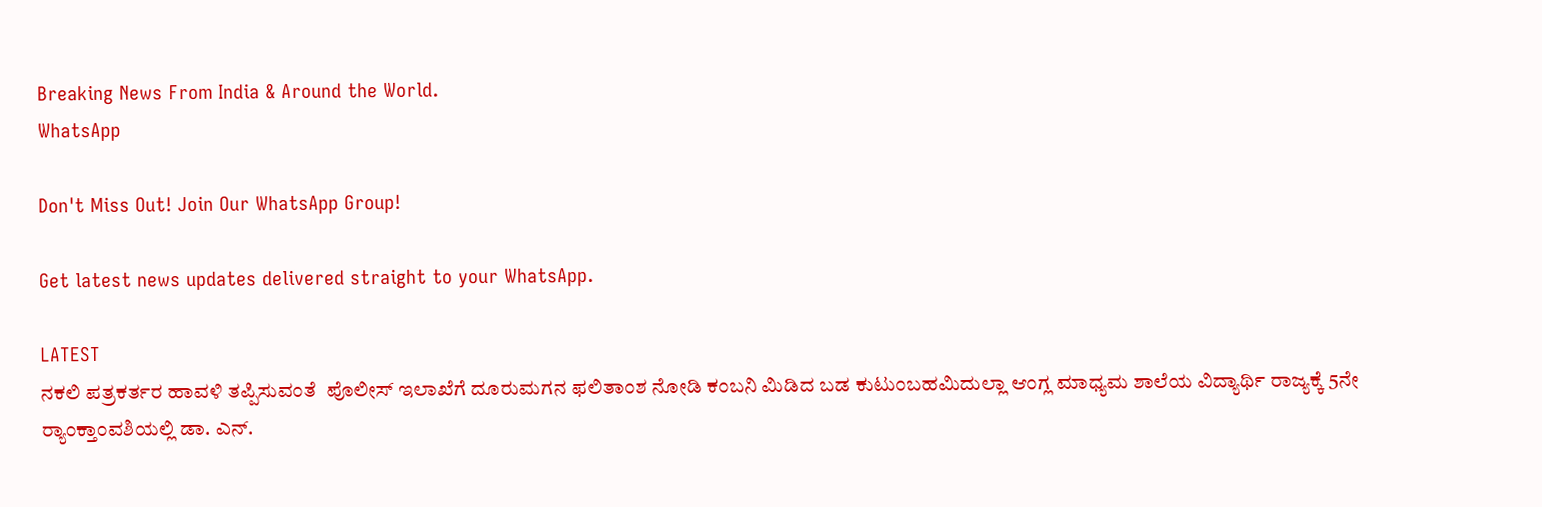Breaking News From India & Around the World.
WhatsApp

Don't Miss Out! Join Our WhatsApp Group!

Get latest news updates delivered straight to your WhatsApp.

LATEST
ನಕಲಿ ಪತ್ರಕರ್ತರ ಹಾವಳಿ ತಪ್ಪಿಸುವಂತೆ  ಪೊಲೀಸ್ ಇಲಾಖೆಗೆ ದೂರುಮಗನ ಫಲಿತಾಂಶ ನೋಡಿ ಕಂಬನಿ ಮಿಡಿದ ಬಡ ಕುಟುಂಬಹಮಿದುಲ್ಲಾ ಆಂಗ್ಲ ಮಾಧ್ಯಮ ಶಾಲೆಯ ವಿದ್ಯಾರ್ಥಿ ರಾಜ್ಯಕ್ಕೆ 5ನೇ ರ್‍ಯಾಂಕ್ತಾಂವಶಿಯಲ್ಲಿ ಡಾ. ಎನ್.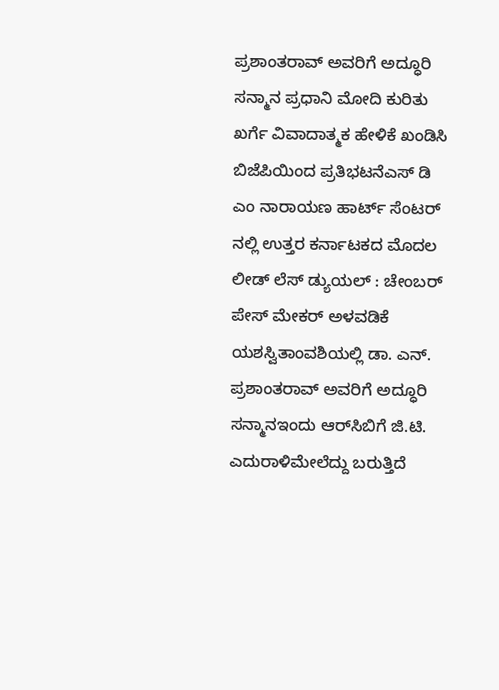ಪ್ರಶಾಂತರಾವ್ ಅವರಿಗೆ ಅದ್ಧೂರಿ ಸನ್ಮಾನ ಪ್ರಧಾನಿ ಮೋದಿ ಕುರಿತು ಖರ್ಗೆ ವಿವಾದಾತ್ಮಕ ಹೇಳಿಕೆ ಖಂಡಿಸಿ ಬಿಜೆಪಿಯಿಂದ ಪ್ರತಿಭಟನೆಎಸ್ ಡಿ ಎಂ ನಾರಾಯಣ ಹಾರ್ಟ್ ಸೆಂಟರ್ ನಲ್ಲಿ ಉತ್ತರ ಕರ್ನಾಟಕದ ಮೊದಲ ಲೀಡ್ ಲೆಸ್ ಡ್ಯುಯಲ್ : ಚೇಂಬರ್ ಪೇಸ್ ಮೇಕರ್ ಅಳವಡಿಕೆ ಯಶಸ್ವಿತಾಂವಶಿಯಲ್ಲಿ ಡಾ. ಎನ್. ಪ್ರಶಾಂತರಾವ್ ಅವರಿಗೆ ಅದ್ಧೂರಿ ಸನ್ಮಾನಇಂದು ಆರ್‌ಸಿಬಿಗೆ ಜಿ.ಟಿ. ಎದುರಾಳಿಮೇಲೆದ್ದು ಬರುತ್ತಿದೆ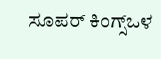ಸೂಪರ್ ಕಿಂಗ್ಸ್ಒಳ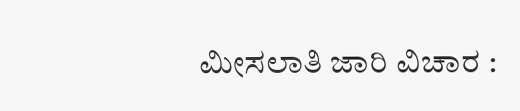ಮೀಸಲಾತಿ ಜಾರಿ ವಿಚಾರ :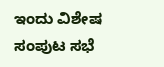ಇಂದು ವಿಶೇಷ ಸಂಪುಟ ಸಭೆ